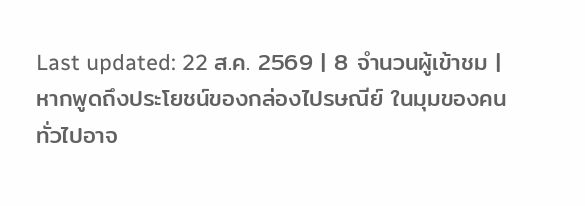Last updated: 22 ส.ค. 2569 | 8 จำนวนผู้เข้าชม |
หากพูดถึงประโยชน์ของกล่องไปรษณีย์ ในมุมของคนทั่วไปอาจ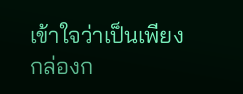เข้าใจว่าเป็นเพียงกล่องก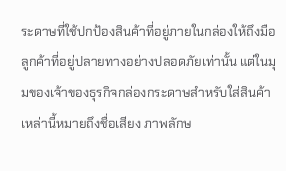ระดาษที่ใช้ปกป้องสินค้าที่อยู่ภายในกล่องให้ถึงมือลูกค้าที่อยู่ปลายทางอย่างปลอดภัยเท่านั้น แต่ในมุมของเจ้าของธุรกิจกล่องกระดาษสำหรับใส่สินค้าเหล่านี้หมายถึงชื่อเสียง ภาพลักษ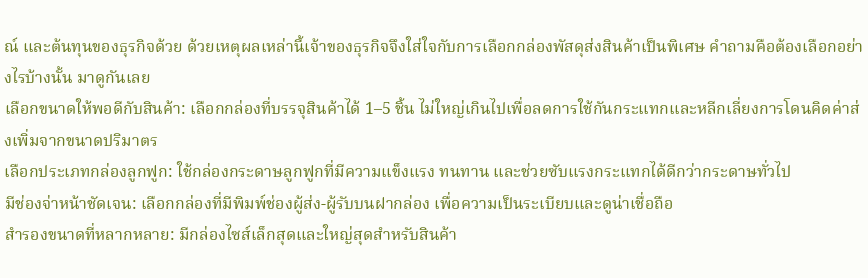ณ์ และต้นทุนของธุรกิจด้วย ด้วยเหตุผลเหล่านี้เจ้าของธุรกิจจึงใส่ใจกับการเลือกกล่องพัสดุส่งสินค้าเป็นพิเศษ คำถามคือต้องเลือกอย่างไรบ้างนั้น มาดูกันเลย
เลือกขนาดให้พอดีกับสินค้า: เลือกกล่องที่บรรจุสินค้าได้ 1–5 ชิ้น ไม่ใหญ่เกินไปเพื่อลดการใช้กันกระแทกและหลีกเลี่ยงการโดนคิดค่าส่งเพิ่มจากขนาดปริมาตร
เลือกประเภทกล่องลูกฟูก: ใช้กล่องกระดาษลูกฟูกที่มีความแข็งแรง ทนทาน และช่วยซับแรงกระแทกได้ดีกว่ากระดาษทั่วไป
มีช่องจ่าหน้าชัดเจน: เลือกกล่องที่มีพิมพ์ช่องผู้ส่ง-ผู้รับบนฝากล่อง เพื่อความเป็นระเบียบและดูน่าเชื่อถือ
สำรองขนาดที่หลากหลาย: มีกล่องไซส์เล็กสุดและใหญ่สุดสำหรับสินค้า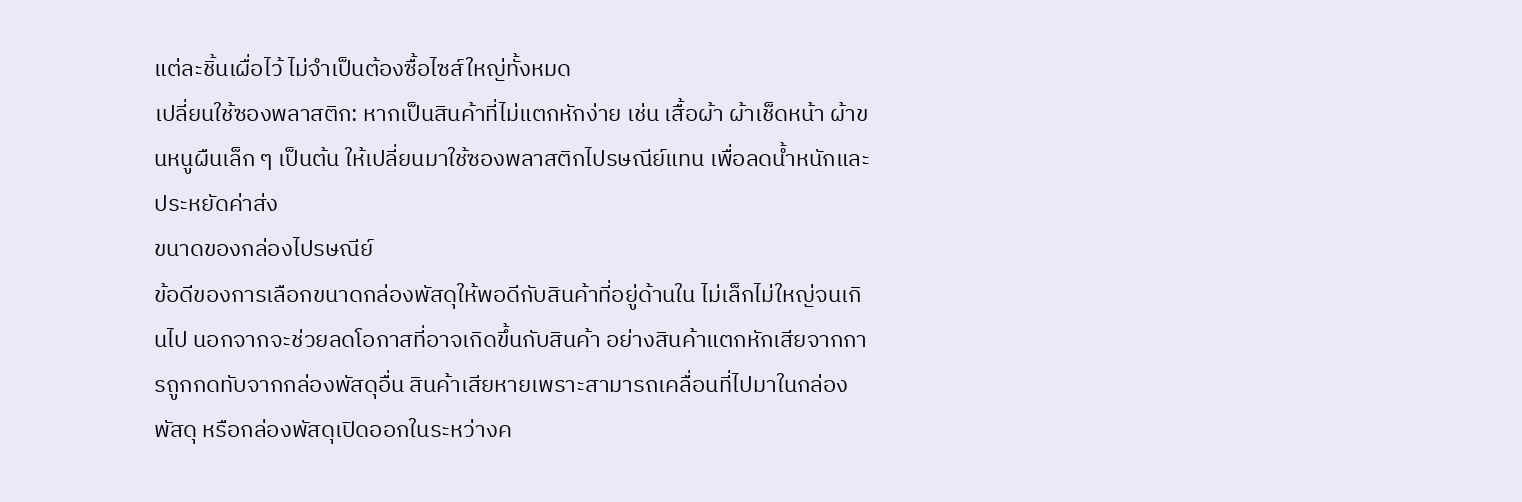แต่ละชิ้นเผื่อไว้ ไม่จำเป็นต้องซื้อไซส์ใหญ่ทั้งหมด
เปลี่ยนใช้ซองพลาสติก: หากเป็นสินค้าที่ไม่แตกหักง่าย เช่น เสื้อผ้า ผ้าเช็ดหน้า ผ้าขนหนูผืนเล็ก ๆ เป็นต้น ให้เปลี่ยนมาใช้ซองพลาสติกไปรษณีย์แทน เพื่อลดน้ำหนักและประหยัดค่าส่ง
ขนาดของกล่องไปรษณีย์
ข้อดีของการเลือกขนาดกล่องพัสดุให้พอดีกับสินค้าที่อยู่ด้านใน ไม่เล็กไม่ใหญ่จนเกินไป นอกจากจะช่วยลดโอกาสที่อาจเกิดขึ้นกับสินค้า อย่างสินค้าแตกหักเสียจากการถูกกดทับจากกล่องพัสดุอื่น สินค้าเสียหายเพราะสามารถเคลื่อนที่ไปมาในกล่องพัสดุ หรือกล่องพัสดุเปิดออกในระหว่างค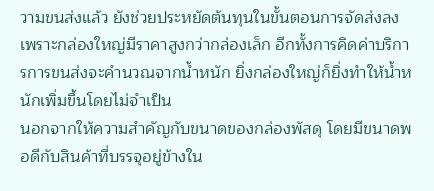วามขนส่งแล้ว ยังช่วยประหยัดต้นทุนในขั้นตอนการจัดส่งลง เพราะกล่องใหญ่มีราคาสูงกว่ากล่องเล็ก อีกทั้งการคิดค่าบริการการขนส่งจะคำนวณจากน้ำหนัก ยิ่งกล่องใหญ่ก็ยิ่งทำให้น้ำหนักเพิ่มขึ้นโดยไม่จำเป็น
นอกจากให้ความสำคัญกับขนาดของกล่องพัสดุ โดยมีขนาดพอดีกับสินค้าที่บรรจุอยู่ข้างใน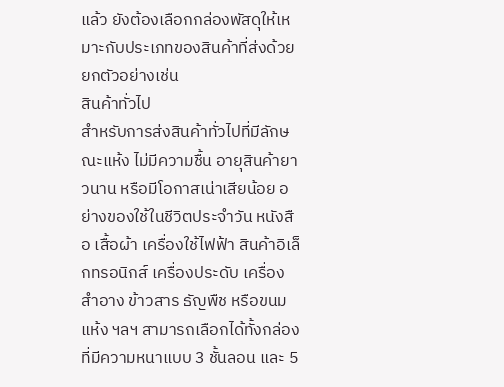แล้ว ยังต้องเลือกกล่องพัสดุให้เหมาะกับประเภทของสินค้าที่ส่งด้วย ยกตัวอย่างเช่น
สินค้าทั่วไป
สำหรับการส่งสินค้าทั่วไปที่มีลักษณะแห้ง ไม่มีความชื้น อายุสินค้ายาวนาน หรือมีโอกาสเน่าเสียน้อย อย่างของใช้ในชีวิตประจำวัน หนังสือ เสื้อผ้า เครื่องใช้ไฟฟ้า สินค้าอิเล็กทรอนิกส์ เครื่องประดับ เครื่องสำอาง ข้าวสาร ธัญพืช หรือขนมแห้ง ฯลฯ สามารถเลือกได้ทั้งกล่องที่มีความหนาแบบ 3 ชั้นลอน และ 5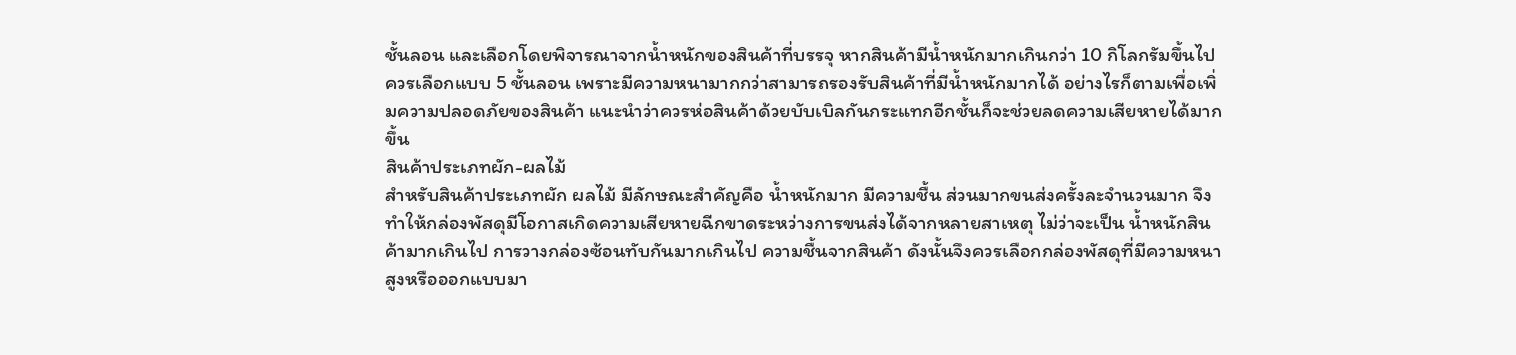ชั้นลอน และเลือกโดยพิจารณาจากน้ำหนักของสินค้าที่บรรจุ หากสินค้ามีน้ำหนักมากเกินกว่า 10 กิโลกรัมขึ้นไปควรเลือกแบบ 5 ชั้นลอน เพราะมีความหนามากกว่าสามารถรองรับสินค้าที่มีน้ำหนักมากได้ อย่างไรก็ตามเพื่อเพิ่มความปลอดภัยของสินค้า แนะนำว่าควรห่อสินค้าด้วยบับเบิลกันกระแทกอีกชั้นก็จะช่วยลดความเสียหายได้มากขึ้น
สินค้าประเภทผัก-ผลไม้
สำหรับสินค้าประเภทผัก ผลไม้ มีลักษณะสำคัญคือ น้ำหนักมาก มีความชื้น ส่วนมากขนส่งครั้งละจำนวนมาก จึงทำให้กล่องพัสดุมีโอกาสเกิดความเสียหายฉีกขาดระหว่างการขนส่งได้จากหลายสาเหตุ ไม่ว่าจะเป็น น้ำหนักสินค้ามากเกินไป การวางกล่องซ้อนทับกันมากเกินไป ความชื้นจากสินค้า ดังนั้นจึงควรเลือกกล่องพัสดุที่มีความหนา สูงหรือออกแบบมา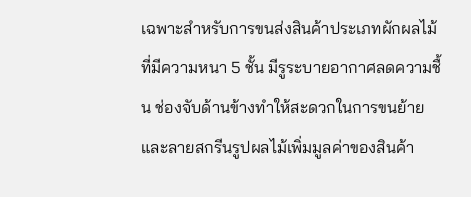เฉพาะสำหรับการขนส่งสินค้าประเภทผักผลไม้ที่มีความหนา 5 ชั้น มีรูระบายอากาศลดความชื้น ช่องจับด้านข้างทำให้สะดวกในการขนย้าย และลายสกรีนรูปผลไม้เพิ่มมูลค่าของสินค้า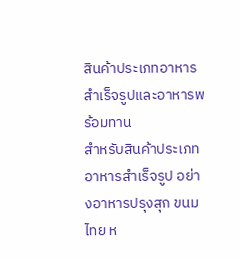สินค้าประเภทอาหารสำเร็จรูปและอาหารพร้อมทาน
สำหรับสินค้าประเภทอาหารสำเร็จรูป อย่างอาหารปรุงสุก ขนมไทย ห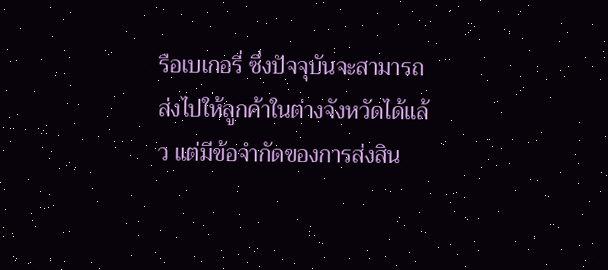รือเบเกอรี่ ซึ่งปัจจุบันจะสามารถส่งไปให้ลูกค้าในต่างจังหวัดได้แล้ว แต่มีข้อจำกัดของการส่งสิน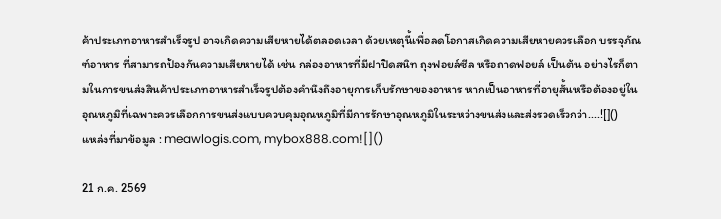ค้าประเภทอาหารสำเร็จรูป อาจเกิดความเสียหายได้ตลอดเวลา ด้วยเหตุนี้เพื่อลดโอกาสเกิดความเสียหายควรเลือก บรรจุภัณฑ์อาหาร ที่สามารถป้องกันความเสียหายได้ เช่น กล่องอาหารที่มีฝาปิดสนิท ถุงฟอยล์ซีล หรือถาดฟอยล์ เป็นต้น อย่างไรก็ตามในการขนส่งสินค้าประเภทอาหารสำเร็จรูปต้องคำนึงถึงอายุการเก็บรักษาของอาหาร หากเป็นอาหารที่อายุสั้นหรือต้องอยู่ในอุณหภูมิที่เฉพาะควรเลือกการขนส่งแบบควบคุมอุณหภูมิที่มีการรักษาอุณหภูมิในระหว่างขนส่งและส่งรวดเร็วกว่า....![]()
แหล่งที่มาข้อมูล : meawlogis.com, mybox888.com![]()

21 ก.ค. 2569